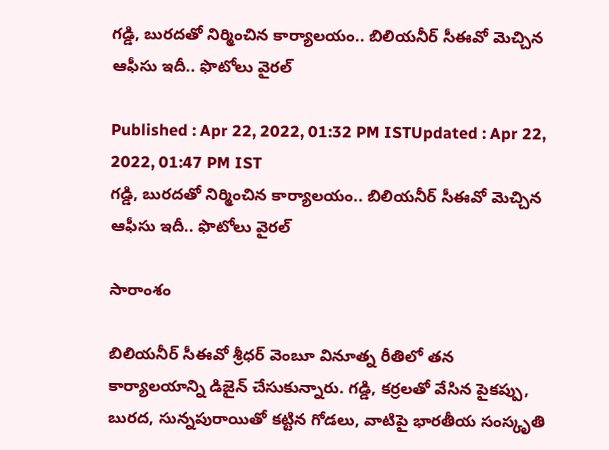గడ్డి, బురదతో నిర్మించిన కార్యాలయం.. బిలియనీర్ సీఈవో మెచ్చిన ఆఫీసు ఇదీ.. ఫొటోలు వైరల్

Published : Apr 22, 2022, 01:32 PM ISTUpdated : Apr 22, 2022, 01:47 PM IST
గడ్డి, బురదతో నిర్మించిన కార్యాలయం.. బిలియనీర్ సీఈవో మెచ్చిన ఆఫీసు ఇదీ.. ఫొటోలు వైరల్

సారాంశం

బిలియనీర్ సీఈవో శ్రీధర్ వెంబూ వినూత్న రీతిలో తన కార్యాలయాన్ని డిజైన్ చేసుకున్నారు. గడ్డి, కర్రలతో వేసిన పైకప్పు, బురద, సున్నపురాయితో కట్టిన గోడలు, వాటిపై భారతీయ సంస్కృతి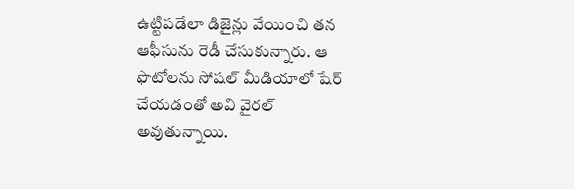ఉట్టిపడేలా డిజైన్లు వేయించి తన ఆఫీసును రెడీ చేసుకున్నారు. ఆ ఫొటోలను సోషల్ మీడియాలో షేర్ చేయడంతో అవి వైరల్ అవుతున్నాయి.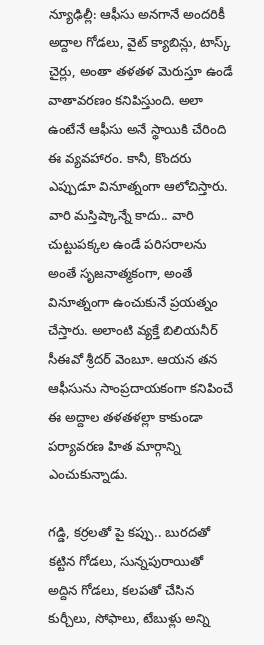న్యూఢిల్లీ: ఆఫీసు అనగానే అందరికీ అద్దాల గోడలు, వైట్ క్యాబిన్లు, టాస్క్ చైర్లు, అంతా తళతళ మెరుస్తూ ఉండే వాతావరణం కనిపిస్తుంది. అలా ఉంటేనే ఆఫీసు అనే స్థాయికి చేరింది ఈ వ్యవహారం. కానీ, కొందరు ఎప్పుడూ వినూత్నంగా ఆలోచిస్తారు. వారి మస్తిష్కాన్నే కాదు.. వారి చుట్టుపక్కల ఉండే పరిసరాలను అంతే సృజనాత్మకంగా, అంతే వినూత్నంగా ఉంచుకునే ప్రయత్నం చేస్తారు. అలాంటి వ్యక్తే బిలియనీర్ సీఈవో శ్రీదర్ వెంబూ. ఆయన తన ఆఫీసును సాంప్రదాయకంగా కనిపించే ఈ అద్దాల తళతళల్లా కాకుండా పర్యావరణ హిత మార్గాన్ని ఎంచుకున్నాడు.

గడ్డి, కర్రలతో పై కప్పు.. బురదతో కట్టిన గోడలు, సున్నపురాయితో అద్దిన గోడలు, కలపతో చేసిన కుర్చీలు, సోఫాలు, టేబుళ్లు అన్ని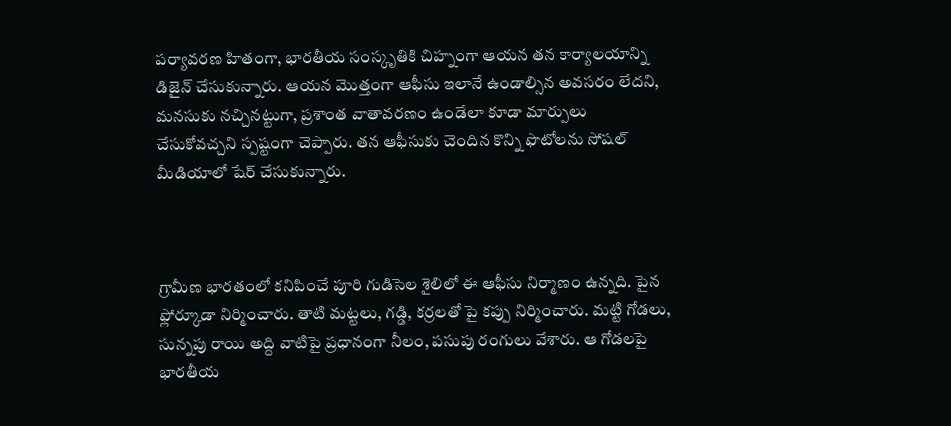పర్యావరణ హితంగా, భారతీయ సంస్కృతికి చిహ్నంగా ఆయన తన కార్యాలయాన్ని డిజైన్ చేసుకున్నారు. ఆయన మొత్తంగా ఆఫీసు ఇలానే ఉండాల్సిన అవసరం లేదని, మనసుకు నచ్చినట్టుగా, ప్రశాంత వాతావరణం ఉండేలా కూడా మార్పులు చేసుకోవచ్చని స్పష్టంగా చెప్పారు. తన ఆఫీసుకు చెందిన కొన్ని ఫొటోలను సోషల్ మీడియాలో షేర్ చేసుకున్నారు.



గ్రామీణ భారతంలో కనిపించే పూరి గుడిసెల శైలిలో ఈ ఆఫీసు నిర్మాణం ఉన్నది. పైన ఫ్లోర్కూడా నిర్మించారు. తాటి మట్టలు, గడ్డి, కర్రలతో పై కప్పు నిర్మించారు. మట్టి గోడలు, సున్నపు రాయి అద్ది వాటిపై ప్రధానంగా నీలం, పసుపు రంగులు వేశారు. ఆ గోడలపై భారతీయ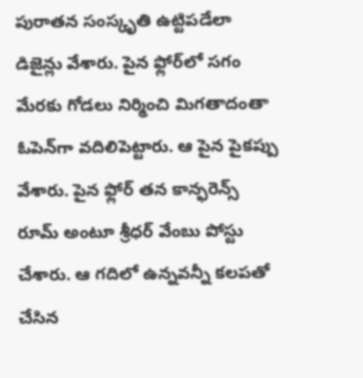పురాతన సంస్కృతి ఉట్టిపడేలా డిజైన్లు వేశారు. పైన ఫ్లోర్‌లో సగం మేరకు గోడలు నిర్మించి మిగతాదంతా ఓపెన్‌గా వదిలిపెట్టారు. ఆ పైన పైకప్పు వేశారు. పైన ఫ్లోర్ తన కాన్ఫరెన్స్ రూమ్ అంటూ శ్రీధర్ వేంబు పోస్టు చేశారు. ఆ గదిలో ఉన్నవన్నీ కలపతో చేసిన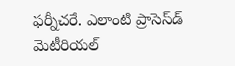ఫర్నీచరే. ఎలాంటి ప్రాసెస్‌డ్ మెటీరియల్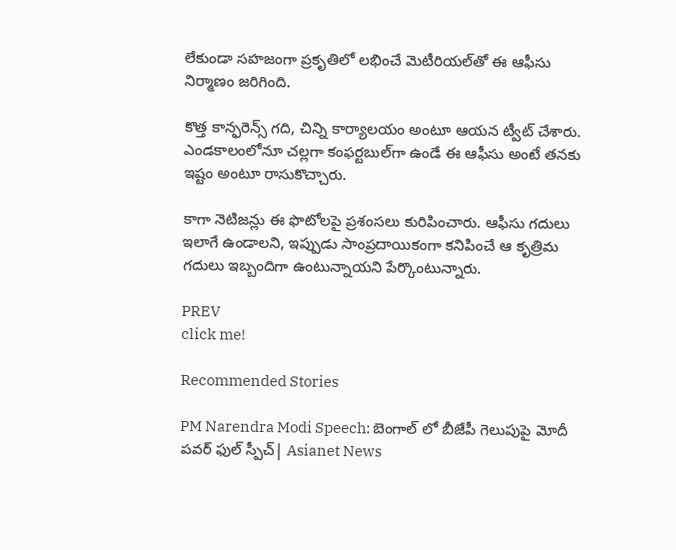లేకుండా సహజంగా ప్రకృతిలో లభించే మెటీరియల్‌తో ఈ ఆఫీసు నిర్మాణం జరిగింది.

కొత్త కాన్ఫరెన్స్ గది, చిన్ని కార్యాలయం అంటూ ఆయన ట్వీట్ చేశారు. ఎండకాలంలోనూ చల్లగా కంఫర్టబుల్‌గా ఉండే ఈ ఆఫీసు అంటే తనకు ఇష్టం అంటూ రాసుకొచ్చారు.

కాగా నెటిజన్లు ఈ ఫొటోలపై ప్రశంసలు కురిపించారు. ఆఫీసు గదులు ఇలాగే ఉండాలని, ఇప్పుడు సాంప్రదాయికంగా కనిపించే ఆ కృత్రిమ గదులు ఇబ్బందిగా ఉంటున్నాయని పేర్కొంటున్నారు.

PREV
click me!

Recommended Stories

PM Narendra Modi Speech: బెంగాల్ లో బీజేపీ గెలుపుపై మోదీ పవర్ ఫుల్ స్పీచ్| Asianet News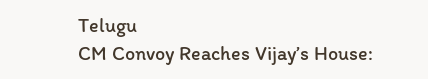Telugu
CM Convoy Reaches Vijay’s House: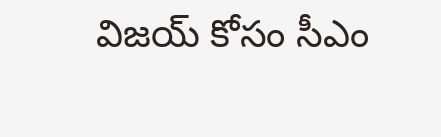విజయ్ కోసం సీఎం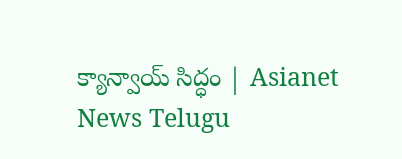క్యాన్వాయ్ సిద్ధం | Asianet News Telugu